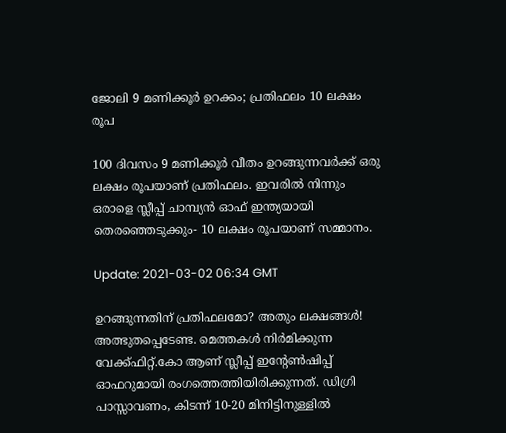ജോലി 9 മണിക്കൂര്‍ ഉറക്കം; പ്രതിഫലം 10 ലക്ഷം രൂപ

100 ദിവസം 9 മണിക്കൂര്‍ വീതം ഉറങ്ങുന്നവര്‍ക്ക് ഒരു ലക്ഷം രൂപയാണ് പ്രതിഫലം. ഇവരില്‍ നിന്നും ഒരാളെ സ്ലീപ്പ് ചാമ്പ്യന്‍ ഓഫ് ഇന്ത്യയായി തെരഞ്ഞെടുക്കും- 10 ലക്ഷം രൂപയാണ് സമ്മാനം.

Update: 2021-03-02 06:34 GMT

ഉറങ്ങുന്നതിന് പ്രതിഫലമോ? അതും ലക്ഷങ്ങള്‍! അത്ഭുതപ്പെടേണ്ട. മെത്തകള്‍ നിര്‍മിക്കുന്ന വേക്ക്ഫിറ്റ്.കോ ആണ് സ്ലീപ്പ് ഇന്‍റേണ്‍ഷിപ്പ് ഓഫറുമായി രംഗത്തെത്തിയിരിക്കുന്നത്. ഡിഗ്രി പാസ്സാവണം, കിടന്ന് 10-20 മിനിട്ടിനുള്ളില്‍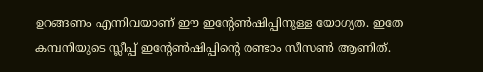ഉറങ്ങണം എന്നിവയാണ് ഈ ഇന്‍റേണ്‍ഷിപ്പിനുള്ള യോഗ്യത. ഇതേ കമ്പനിയുടെ സ്ലീപ്പ് ഇന്‍റേണ്‍ഷിപ്പിന്‍റെ രണ്ടാം സീസണ്‍ ആണിത്.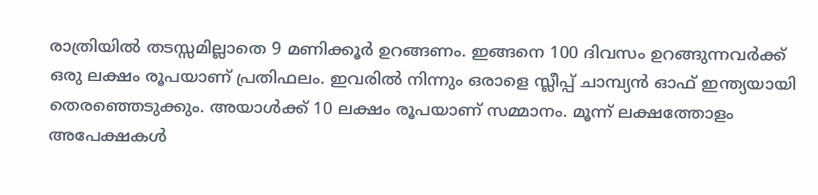രാത്രിയില്‍ തടസ്സമില്ലാതെ 9 മണിക്കൂര്‍ ഉറങ്ങണം. ഇങ്ങനെ 100 ദിവസം ഉറങ്ങുന്നവര്‍ക്ക് ഒരു ലക്ഷം രൂപയാണ് പ്രതിഫലം. ഇവരില്‍ നിന്നും ഒരാളെ സ്ലീപ്പ് ചാമ്പ്യന്‍ ഓഫ് ഇന്ത്യയായി തെരഞ്ഞെടുക്കും. അയാള്‍ക്ക് 10 ലക്ഷം രൂപയാണ് സമ്മാനം. മൂന്ന് ലക്ഷത്തോളം അപേക്ഷകള്‍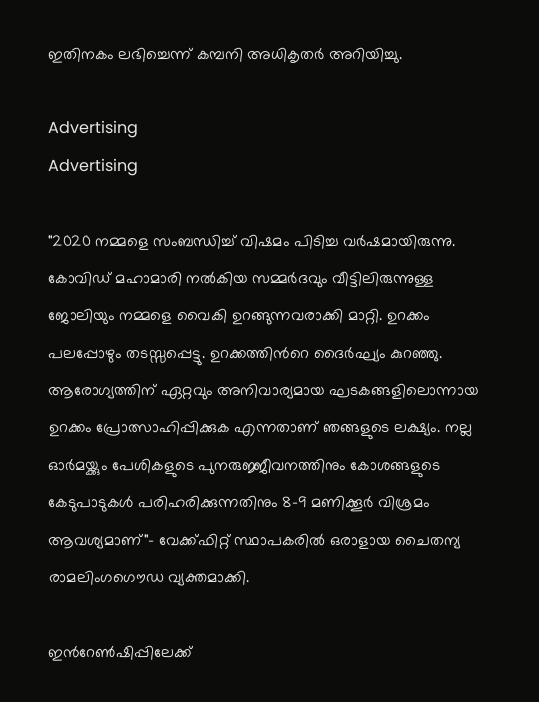ഇതിനകം ലഭിച്ചെന്ന് കമ്പനി അധികൃതര്‍ അറിയിച്ചു.

Advertising
Advertising

"2020 നമ്മളെ സംബന്ധിച്ച് വിഷമം പിടിച്ച വര്‍ഷമായിരുന്നു. കോവിഡ് മഹാമാരി നല്‍കിയ സമ്മര്‍ദവും വീട്ടിലിരുന്നുള്ള ജോലിയും നമ്മളെ വൈകി ഉറങ്ങുന്നവരാക്കി മാറ്റി. ഉറക്കം പലപ്പോഴും തടസ്സപ്പെട്ടു. ഉറക്കത്തിന്‍റെ ദൈര്‍ഘ്യം കുറഞ്ഞു. ആരോഗ്യത്തിന് ഏറ്റവും അനിവാര്യമായ ഘടകങ്ങളിലൊന്നായ ഉറക്കം പ്രോത്സാഹിപ്പിക്കുക എന്നതാണ് ഞങ്ങളുടെ ലക്ഷ്യം. നല്ല ഓര്‍മയ്ക്കും പേശികളുടെ പുനരുജ്ജീവനത്തിനും കോശങ്ങളുടെ കേടുപാടുകള്‍ പരിഹരിക്കുന്നതിനും 8-9 മണിക്കൂര്‍ വിശ്രമം ആവശ്യമാണ്"- വേക്ക്ഫിറ്റ് സ്ഥാപകരില്‍ ഒരാളായ ചൈതന്യ രാമലിംഗഗൌഡ വ്യക്തമാക്കി.

ഇന്‍റേണ്‍ഷിപ്പിലേക്ക്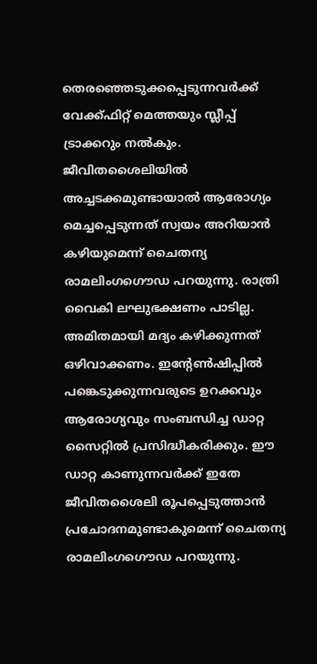തെരഞ്ഞെടുക്കപ്പെടുന്നവര്‍ക്ക് വേക്ക്ഫിറ്റ് മെത്തയും സ്ലീപ്പ് ട്രാക്കറും നല്‍കും. ജീവിതശൈലിയില്‍ അച്ചടക്കമുണ്ടായാല്‍ ആരോഗ്യം മെച്ചപ്പെടുന്നത് സ്വയം അറിയാന്‍ കഴിയുമെന്ന് ചൈതന്യ രാമലിംഗഗൌഡ പറയുന്നു. രാത്രി വൈകി ലഘുഭക്ഷണം പാടില്ല. അമിതമായി മദ്യം കഴിക്കുന്നത് ഒഴിവാക്കണം. ഇന്‍റേണ്‍ഷിപ്പില്‍ പങ്കെടുക്കുന്നവരുടെ ഉറക്കവും ആരോഗ്യവും സംബന്ധിച്ച ഡാറ്റ സൈറ്റില്‍ പ്രസിദ്ധീകരിക്കും. ഈ ഡാറ്റ കാണുന്നവര്‍ക്ക് ഇതേ ജീവിതശൈലി രൂപപ്പെടുത്താന്‍ പ്രചോദനമുണ്ടാകുമെന്ന് ചൈതന്യ രാമലിംഗഗൌഡ പറയുന്നു.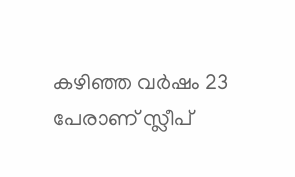കഴിഞ്ഞ വര്‍ഷം 23 പേരാണ് സ്ലീപ്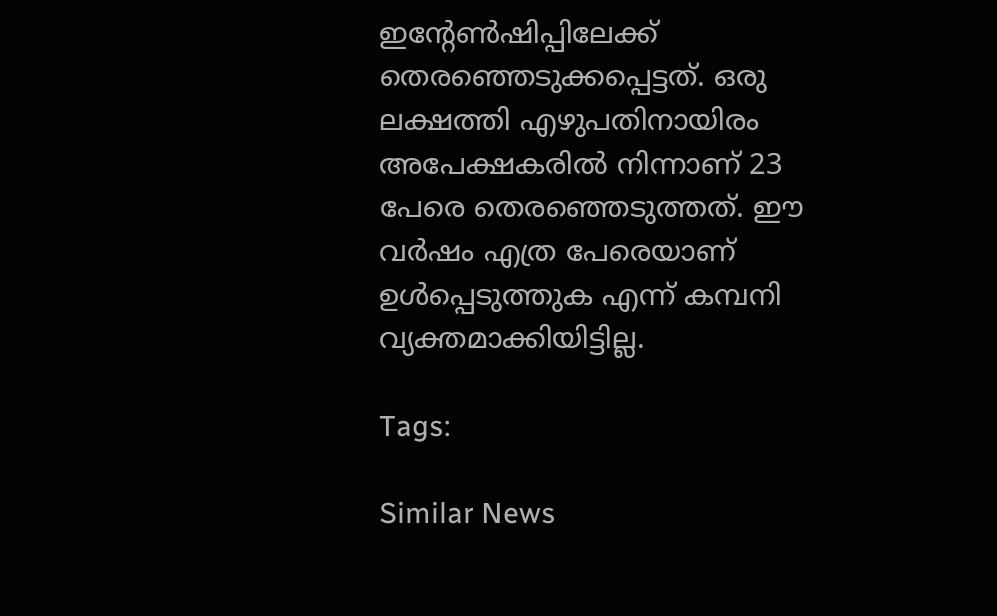ഇന്‍റേണ്‍ഷിപ്പിലേക്ക് തെരഞ്ഞെടുക്കപ്പെട്ടത്. ഒരു ലക്ഷത്തി എഴുപതിനായിരം അപേക്ഷകരില്‍ നിന്നാണ് 23 പേരെ തെരഞ്ഞെടുത്തത്. ഈ വര്‍ഷം എത്ര പേരെയാണ് ഉള്‍പ്പെടുത്തുക എന്ന് കമ്പനി വ്യക്തമാക്കിയിട്ടില്ല.

Tags:

Similar News